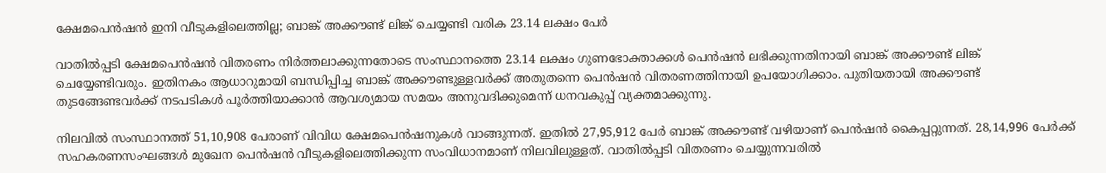ക്ഷേമപെൻഷൻ ഇനി വീടുകളിലെത്തില്ല; ബാങ്ക് അക്കൗണ്ട് ലിങ്ക് ചെയ്യണ്ടി വരിക 23.14 ലക്ഷം പേർ

വാതിൽപ്പടി ക്ഷേമപെൻഷൻ വിതരണം നിർത്തലാക്കുന്നതോടെ സംസ്ഥാനത്തെ 23.14 ലക്ഷം ഗുണഭോക്താക്കൾ പെൻഷൻ ലഭിക്കുന്നതിനായി ബാങ്ക് അക്കൗണ്ട് ലിങ്ക് ചെയ്യേണ്ടിവരും. ഇതിനകം ആധാറുമായി ബന്ധിപ്പിച്ച ബാങ്ക് അക്കൗണ്ടുള്ളവർക്ക് അതുതന്നെ പെൻഷൻ വിതരണത്തിനായി ഉപയോഗിക്കാം. പുതിയതായി അക്കൗണ്ട് തുടങ്ങേണ്ടവർക്ക് നടപടികൾ പൂർത്തിയാക്കാൻ ആവശ്യമായ സമയം അനുവദിക്കുമെന്ന് ധനവകുപ്പ് വ്യക്തമാക്കുന്നു.

നിലവിൽ സംസ്ഥാനത്ത് 51,10,908 പേരാണ് വിവിധ ക്ഷേമപെൻഷനുകൾ വാങ്ങുന്നത്. ഇതിൽ 27,95,912 പേർ ബാങ്ക് അക്കൗണ്ട് വഴിയാണ് പെൻഷൻ കൈപ്പറ്റുന്നത്. 28,14,996 പേർക്ക് സഹകരണസംഘങ്ങൾ മുഖേന പെൻഷൻ വീടുകളിലെത്തിക്കുന്ന സംവിധാനമാണ് നിലവിലുള്ളത്. വാതിൽപ്പടി വിതരണം ചെയ്യുന്നവരിൽ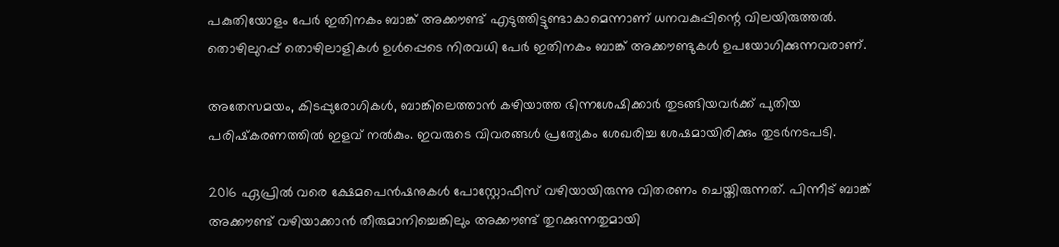പകുതിയോളം പേർ ഇതിനകം ബാങ്ക് അക്കൗണ്ട് എടുത്തിട്ടുണ്ടാകാമെന്നാണ് ധനവകുപ്പിന്റെ വിലയിരുത്തൽ. തൊഴിലുറപ്പ് തൊഴിലാളികൾ ഉൾപ്പെടെ നിരവധി പേർ ഇതിനകം ബാങ്ക് അക്കൗണ്ടുകൾ ഉപയോഗിക്കുന്നവരാണ്.

അതേസമയം, കിടപ്പുരോഗികൾ, ബാങ്കിലെത്താൻ കഴിയാത്ത ഭിന്നശേഷിക്കാർ തുടങ്ങിയവർക്ക് പുതിയ പരിഷ്‌കരണത്തിൽ ഇളവ് നൽകും. ഇവരുടെ വിവരങ്ങൾ പ്രത്യേകം ശേഖരിച്ച ശേഷമായിരിക്കും തുടർനടപടി.

2016 ഏപ്രിൽ വരെ ക്ഷേമപെൻഷനുകൾ പോസ്റ്റോഫീസ് വഴിയായിരുന്നു വിതരണം ചെയ്തിരുന്നത്. പിന്നീട് ബാങ്ക് അക്കൗണ്ട് വഴിയാക്കാൻ തീരുമാനിച്ചെങ്കിലും അക്കൗണ്ട് തുറക്കുന്നതുമായി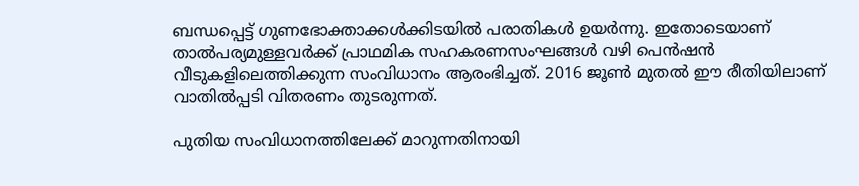ബന്ധപ്പെട്ട് ഗുണഭോക്താക്കൾക്കിടയിൽ പരാതികൾ ഉയർന്നു. ഇതോടെയാണ് താൽപര്യമുള്ളവർക്ക് പ്രാഥമിക സഹകരണസംഘങ്ങൾ വഴി പെൻഷൻ വീടുകളിലെത്തിക്കുന്ന സംവിധാനം ആരംഭിച്ചത്. 2016 ജൂൺ മുതൽ ഈ രീതിയിലാണ് വാതിൽപ്പടി വിതരണം തുടരുന്നത്.

പുതിയ സംവിധാനത്തിലേക്ക് മാറുന്നതിനായി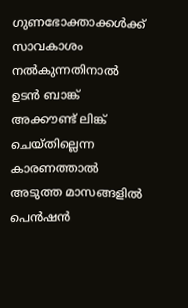ഗുണഭോക്താക്കൾക്ക് സാവകാശം നൽകുന്നതിനാൽ ഉടൻ ബാങ്ക് അക്കൗണ്ട് ലിങ്ക് ചെയ്തില്ലെന്ന കാരണത്താൽ അടുത്ത മാസങ്ങളിൽ പെൻഷൻ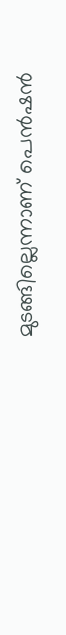മുടങ്ങില്ലെന്നാണ് പെൻഷൻ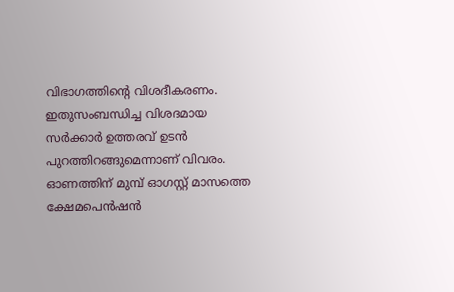വിഭാഗത്തിന്റെ വിശദീകരണം. ഇതുസംബന്ധിച്ച വിശദമായ സർക്കാർ ഉത്തരവ് ഉടൻ പുറത്തിറങ്ങുമെന്നാണ് വിവരം. ഓണത്തിന് മുമ്പ് ഓഗസ്റ്റ് മാസത്തെ ക്ഷേമപെൻഷൻ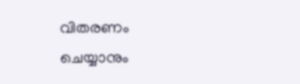വിതരണം ചെയ്യാനും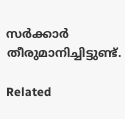സർക്കാർ തീരുമാനിച്ചിട്ടുണ്ട്.

Related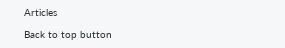Articles

Back to top button